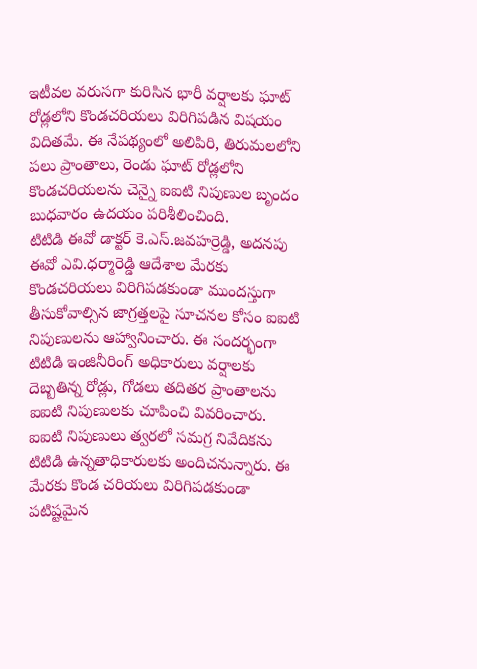ఇటీవల వరుసగా కురిసిన భారీ వర్షాలకు ఘాట్ రోడ్లలోని కొండచరియలు విరిగిపడిన విషయం విదితమే. ఈ నేపథ్యంలో అలిపిరి, తిరుమలలోని పలు ప్రాంతాలు, రెండు ఘాట్ రోడ్లలోని కొండచరియలను చెన్నై ఐఐటి నిపుణుల బృందం బుధవారం ఉదయం పరిశీలించింది.
టిటిడి ఈవో డాక్టర్ కె.ఎస్.జవహర్రెడ్డి, అదనపు ఈవో ఎవి.ధర్మారెడ్డి ఆదేశాల మేరకు కొండచరియలు విరిగిపడకుండా ముందస్తుగా తీసుకోవాల్సిన జాగ్రత్తలపై సూచనల కోసం ఐఐటి నిపుణులను ఆహ్వానించారు. ఈ సందర్భంగా టిటిడి ఇంజినీరింగ్ అధికారులు వర్షాలకు దెబ్బతిన్న రోడ్లు, గోడలు తదితర ప్రాంతాలను ఐఐటి నిపుణులకు చూపించి వివరించారు.
ఐఐటి నిపుణులు త్వరలో సమగ్ర నివేదికను టిటిడి ఉన్నతాధికారులకు అందిచనున్నారు. ఈ మేరకు కొండ చరియలు విరిగిపడకుండా పటిష్టమైన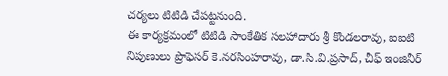చర్యలు టిటిడి చేపట్టనుంది.
ఈ కార్యక్రమంలో టిటిడి సాంకేతిక సలహాదారు శ్రీ కొండలరావు, ఐఐటి నిపుణులు ప్రొఫెసర్ కె.నరసింహరావు, డా.సి.వి.ప్రసాద్, చీఫ్ ఇంజినీర్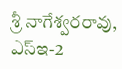శ్రీ నాగేశ్వరరావు, ఎస్ఇ-2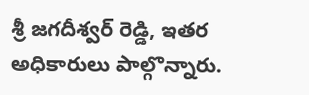శ్రీ జగదీశ్వర్ రెడ్డి, ఇతర అధికారులు పాల్గొన్నారు.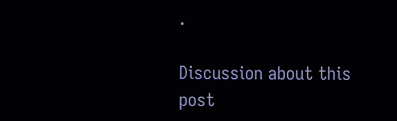.

Discussion about this post